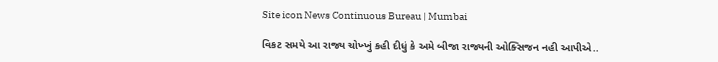Site icon News Continuous Bureau | Mumbai

વિકટ સમયે આ રાજ્ય ચોખ્ખું કહી દીધું કે અમે બીજા રાજ્યની ઓક્સિજન નહી આપીએ..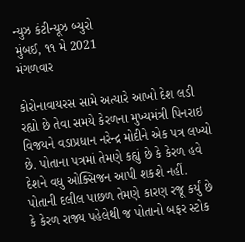ન્યુઝ કંટીન્યૂઝ બ્યુરો
મુંબઈ, ૧૧ મે 2021
મંગળવાર

કોરોનાવાયરસ સામે અત્યારે આખો દેશ લડી રહ્યો છે તેવા સમયે કેરળના મુખ્યમંત્રી પિનરાઇ વિજયને વડાપ્રધાન નરેન્દ્ર મોદીને એક પત્ર લખ્યો છે. પોતાના પત્રમાં તેમણે કહ્યું છે કે કેરળ હવે દેશને વધુ ઓક્સિજન આપી શકશે નહીં. પોતાની દલીલ પાછળ તેમણે કારણ રજૂ કર્યું છે કે કેરળ રાજ્ય પહેલેથી જ પોતાનો બફર સ્ટોક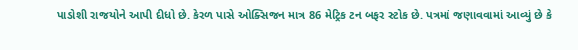પાડોશી રાજયોને આપી દીધો છે. કેરળ પાસે ઓક્સિજન માત્ર 86 મેટ્રિક ટન બફર સ્ટોક છે. પત્રમાં જણાવવામાં આવ્યું છે કે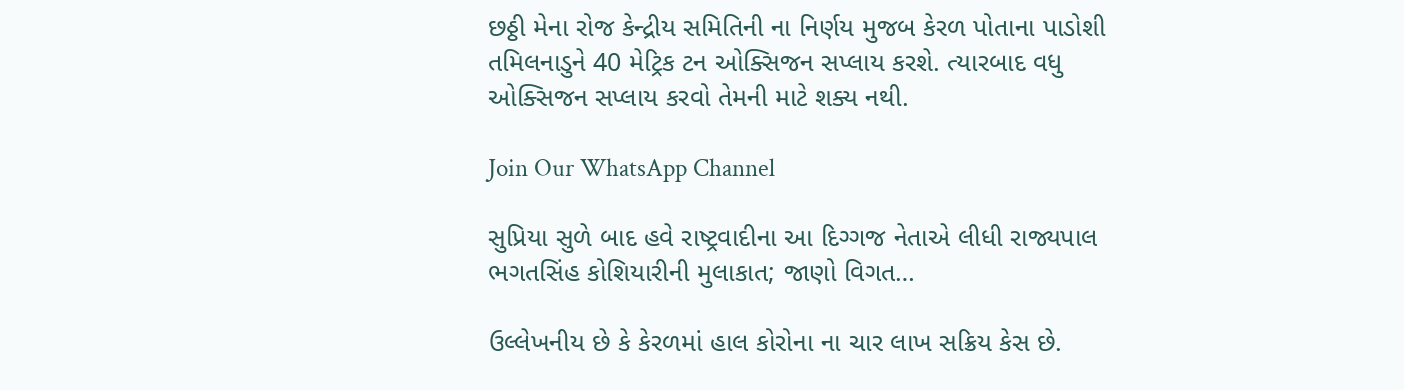છઠ્ઠી મેના રોજ કેન્દ્રીય સમિતિની ના નિર્ણય મુજબ કેરળ પોતાના પાડોશી તમિલનાડુને 40 મેટ્રિક ટન ઓક્સિજન સપ્લાય કરશે. ત્યારબાદ વધુ ઓક્સિજન સપ્લાય કરવો તેમની માટે શક્ય નથી.

Join Our WhatsApp Channel

સુપ્રિયા સુળે બાદ હવે રાષ્ટ્રવાદીના આ દિગ્ગજ નેતાએ લીધી રાજ્યપાલ ભગતસિંહ કોશિયારીની મુલાકાત; જાણો વિગત…

ઉલ્લેખનીય છે કે કેરળમાં હાલ કોરોના ના ચાર લાખ સક્રિય કેસ છે.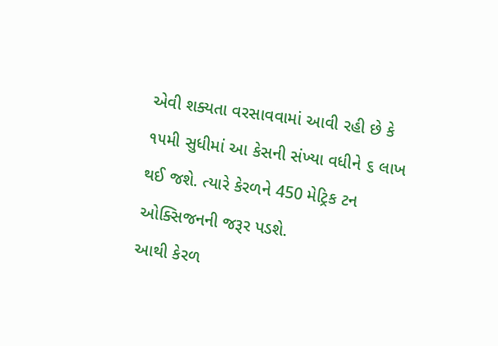એવી શક્યતા વરસાવવામાં આવી રહી છે કે ૧૫મી સુધીમાં આ કેસની સંખ્યા વધીને ૬ લાખ થઈ જશે. ત્યારે કેરળને 450 મેટ્રિક ટન ઓક્સિજનની જરૂર પડશે.
આથી કેરળ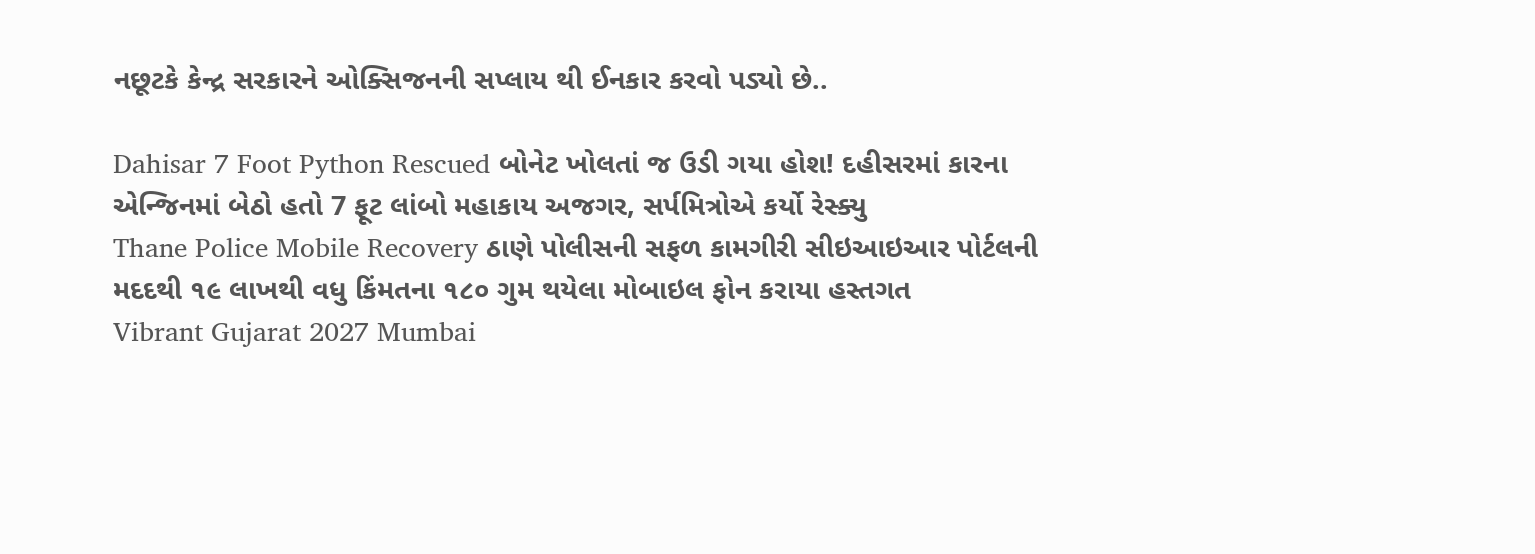નછૂટકે કેન્દ્ર સરકારને ઓક્સિજનની સપ્લાય થી ઈનકાર કરવો પડ્યો છે..

Dahisar 7 Foot Python Rescued બોનેટ ખોલતાં જ ઉડી ગયા હોશ! દહીસરમાં કારના એન્જિનમાં બેઠો હતો 7 ફૂટ લાંબો મહાકાય અજગર, સર્પમિત્રોએ કર્યો રેસ્ક્યુ
Thane Police Mobile Recovery ઠાણે પોલીસની સફળ કામગીરી સીઇઆઇઆર પોર્ટલની મદદથી ૧૯ લાખથી વધુ કિંમતના ૧૮૦ ગુમ થયેલા મોબાઇલ ફોન કરાયા હસ્તગત
Vibrant Gujarat 2027 Mumbai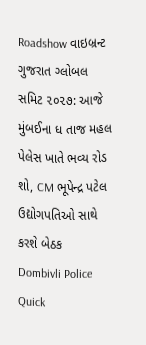Roadshow વાઇબ્રન્ટ ગુજરાત ગ્લોબલ સમિટ ૨૦૨૭: આજે મુંબઈના ધ તાજ મહલ પેલેસ ખાતે ભવ્ય રોડ શો, CM ભૂપેન્દ્ર પટેલ ઉદ્યોગપતિઓ સાથે કરશે બેઠક
Dombivli Police Quick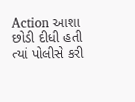Action આશા છોડી દીધી હતી ત્યાં પોલીસે કરી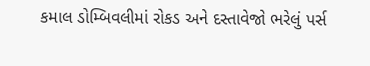કમાલ ડોમ્બિવલીમાં રોકડ અને દસ્તાવેજો ભરેલું પર્સ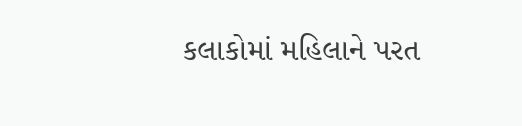કલાકોમાં મહિલાને પરત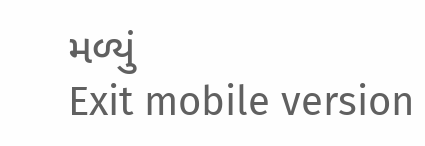મળ્યું
Exit mobile version